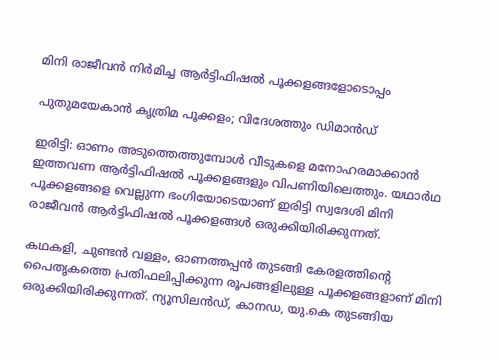മിനി രാജീവൻ നിർമിച്ച ആർട്ടിഫിഷൽ പൂക്കളങ്ങളോടൊപ്പം

പുതുമയേകാൻ കൃത്രിമ പൂക്കളം; വിദേശത്തും ഡിമാൻഡ്

ഇരിട്ടി: ഓണം അടുത്തെത്തുമ്പോൾ വീടുകളെ മനോഹരമാക്കാൻ ഇത്തവണ ആർട്ടിഫിഷൽ പൂക്കളങ്ങളും വിപണിയിലെത്തും. യഥാർഥ പൂക്കളങ്ങളെ വെല്ലുന്ന ഭംഗിയോടെയാണ് ഇരിട്ടി സ്വദേശി മിനി രാജീവൻ ആർട്ടിഫിഷൽ പൂക്കളങ്ങൾ ഒരുക്കിയിരിക്കുന്നത്.

കഥകളി, ചുണ്ടൻ വള്ളം, ഓണത്തപ്പൻ തുടങ്ങി കേരളത്തിന്റെ പൈതൃകത്തെ പ്രതിഫലിപ്പിക്കുന്ന രൂപങ്ങളിലുള്ള പൂക്കളങ്ങളാണ് മിനി ഒരുക്കിയിരിക്കുന്നത്. ന്യൂസിലൻഡ്, കാനഡ, യു.കെ തുടങ്ങിയ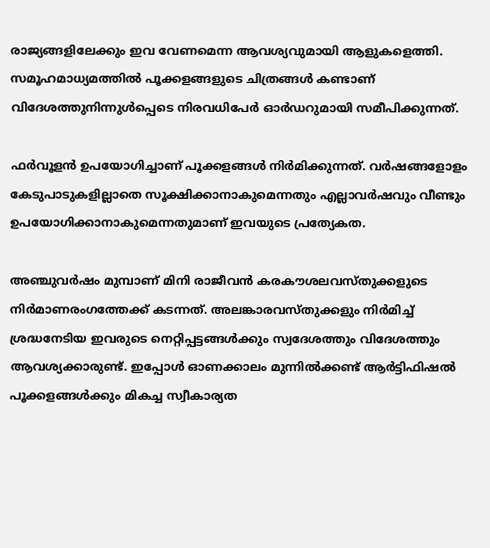രാജ്യങ്ങളിലേക്കും ഇവ വേണമെന്ന ആവശ്യവുമായി ആളുകളെത്തി. സമൂഹമാധ്യമത്തിൽ പൂക്കളങ്ങളുടെ ചിത്രങ്ങൾ കണ്ടാണ് വിദേശത്തുനിന്നുൾപ്പെടെ നിരവധിപേർ ഓർഡറുമായി സമീപിക്കുന്നത്.

ഫർവൂളൻ ഉപയോഗിച്ചാണ് പൂക്കളങ്ങൾ നിർമിക്കുന്നത്. വർഷങ്ങളോളം കേടുപാടുകളില്ലാതെ സൂക്ഷിക്കാനാകുമെന്നതും എല്ലാവർഷവും വീണ്ടും ഉപയോഗിക്കാനാകുമെന്നതുമാണ് ഇവയുടെ പ്രത്യേകത.

അഞ്ചുവർഷം മുമ്പാണ് മിനി രാജീവൻ കരകൗശലവസ്തുക്കളുടെ നിർമാണരംഗത്തേക്ക് കടന്നത്. അലങ്കാരവസ്തുക്കളും നിർമിച്ച് ശ്രദ്ധനേടിയ ഇവരുടെ നെറ്റിപ്പട്ടങ്ങൾക്കും സ്വദേശത്തും വിദേശത്തും ആവശ്യക്കാരുണ്ട്. ഇപ്പോൾ ഓണക്കാലം മുന്നിൽക്കണ്ട് ആർട്ടിഫിഷൽ പൂക്കളങ്ങൾക്കും മികച്ച സ്വീകാര്യത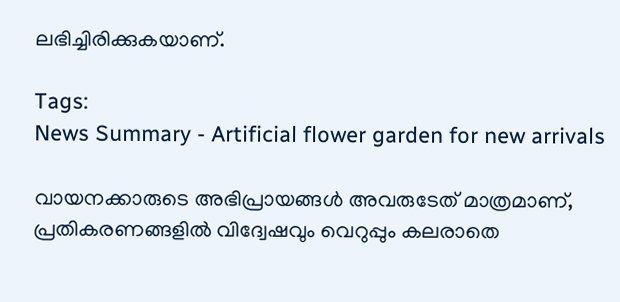ലഭിച്ചിരിക്കുകയാണ്.

Tags:
News Summary - Artificial flower garden for new arrivals

വായനക്കാരുടെ അഭിപ്രായങ്ങള്‍ അവരുടേത് മാത്രമാണ്, പ്രതികരണങ്ങളിൽ വിദ്വേഷവും വെറുപ്പും കലരാതെ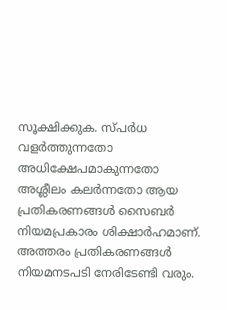സൂക്ഷിക്കുക. സ്പർധ വളർത്തുന്നതോ അധിക്ഷേപമാകുന്നതോ അശ്ലീലം കലർന്നതോ ആയ പ്രതികരണങ്ങൾ സൈബർ നിയമപ്രകാരം ശിക്ഷാർഹമാണ്. അത്തരം പ്രതികരണങ്ങൾ നിയമനടപടി നേരിടേണ്ടി വരും.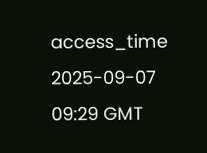access_time 2025-09-07 09:29 GMT